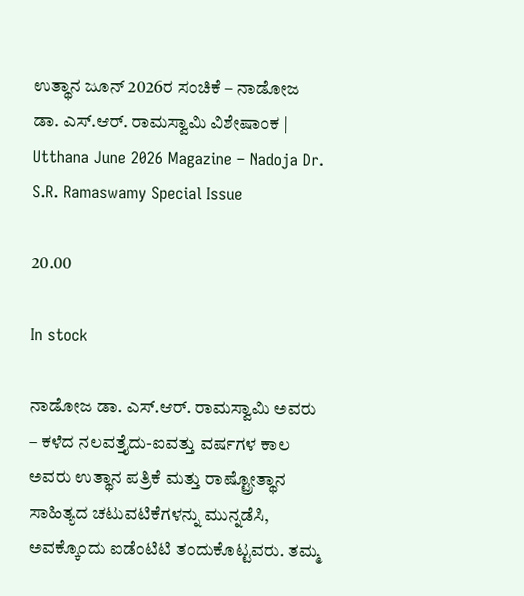ಉತ್ಥಾನ ಜೂನ್ 2026ರ ಸಂಚಿಕೆ – ನಾಡೋಜ ಡಾ. ಎಸ್.ಆರ್. ರಾಮಸ್ವಾಮಿ ವಿಶೇಷಾಂಕ | Utthana June 2026 Magazine – Nadoja Dr. S.R. Ramaswamy Special Issue

20.00

In stock

ನಾಡೋಜ ಡಾ. ಎಸ್.ಆರ್. ರಾಮಸ್ವಾಮಿ ಅವರು – ಕಳೆದ ನಲವತ್ತೈದು-ಐವತ್ತು ವರ್ಷಗಳ ಕಾಲ ಅವರು ಉತ್ಥಾನ ಪತ್ರಿಕೆ ಮತ್ತು ರಾಷ್ಟ್ರೋತ್ಥಾನ ಸಾಹಿತ್ಯದ ಚಟುವಟಿಕೆಗಳನ್ನು ಮುನ್ನಡೆಸಿ, ಅವಕ್ಕೊಂದು ಐಡೆಂಟಿಟಿ ತಂದುಕೊಟ್ಟವರು. ತಮ್ಮ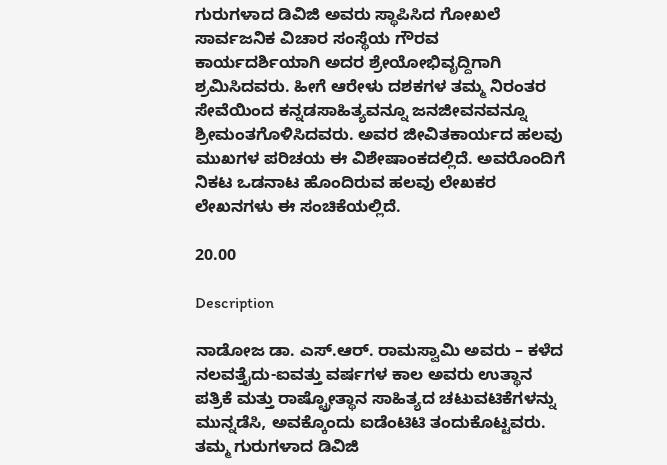ಗುರುಗಳಾದ ಡಿವಿಜಿ ಅವರು ಸ್ಥಾಪಿಸಿದ ಗೋಖಲೆ ಸಾರ್ವಜನಿಕ ವಿಚಾರ ಸಂಸ್ಥೆಯ ಗೌರವ ಕಾರ್ಯದರ್ಶಿಯಾಗಿ ಅದರ ಶ್ರೇಯೋಭಿವೃದ್ದಿಗಾಗಿ ಶ್ರಮಿಸಿದವರು. ಹೀಗೆ ಆರೇಳು ದಶಕಗಳ ತಮ್ಮ ನಿರಂತರ ಸೇವೆಯಿಂದ ಕನ್ನಡಸಾಹಿತ್ಯವನ್ನೂ ಜನಜೀವನವನ್ನೂ ಶ್ರೀಮಂತಗೊಳಿಸಿದವರು. ಅವರ ಜೀವಿತಕಾರ್ಯದ ಹಲವು ಮುಖಗಳ ಪರಿಚಯ ಈ ವಿಶೇಷಾಂಕದಲ್ಲಿದೆ. ಅವರೊಂದಿಗೆ ನಿಕಟ ಒಡನಾಟ ಹೊಂದಿರುವ ಹಲವು ಲೇಖಕರ ಲೇಖನಗಳು ಈ ಸಂಚಿಕೆಯಲ್ಲಿದೆ.

20.00

Description

ನಾಡೋಜ ಡಾ. ಎಸ್.ಆರ್. ರಾಮಸ್ವಾಮಿ ಅವರು – ಕಳೆದ ನಲವತ್ತೈದು-ಐವತ್ತು ವರ್ಷಗಳ ಕಾಲ ಅವರು ಉತ್ಥಾನ ಪತ್ರಿಕೆ ಮತ್ತು ರಾಷ್ಟ್ರೋತ್ಥಾನ ಸಾಹಿತ್ಯದ ಚಟುವಟಿಕೆಗಳನ್ನು ಮುನ್ನಡೆಸಿ, ಅವಕ್ಕೊಂದು ಐಡೆಂಟಿಟಿ ತಂದುಕೊಟ್ಟವರು. ತಮ್ಮ ಗುರುಗಳಾದ ಡಿವಿಜಿ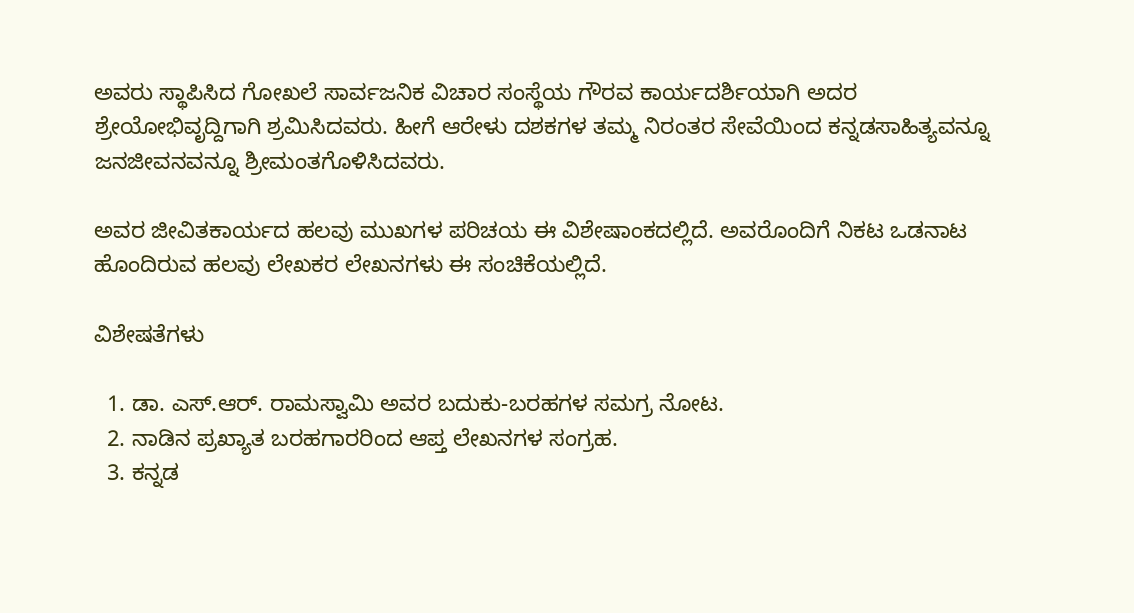ಅವರು ಸ್ಥಾಪಿಸಿದ ಗೋಖಲೆ ಸಾರ್ವಜನಿಕ ವಿಚಾರ ಸಂಸ್ಥೆಯ ಗೌರವ ಕಾರ್ಯದರ್ಶಿಯಾಗಿ ಅದರ ಶ್ರೇಯೋಭಿವೃದ್ದಿಗಾಗಿ ಶ್ರಮಿಸಿದವರು. ಹೀಗೆ ಆರೇಳು ದಶಕಗಳ ತಮ್ಮ ನಿರಂತರ ಸೇವೆಯಿಂದ ಕನ್ನಡಸಾಹಿತ್ಯವನ್ನೂ ಜನಜೀವನವನ್ನೂ ಶ್ರೀಮಂತಗೊಳಿಸಿದವರು.

ಅವರ ಜೀವಿತಕಾರ್ಯದ ಹಲವು ಮುಖಗಳ ಪರಿಚಯ ಈ ವಿಶೇಷಾಂಕದಲ್ಲಿದೆ. ಅವರೊಂದಿಗೆ ನಿಕಟ ಒಡನಾಟ ಹೊಂದಿರುವ ಹಲವು ಲೇಖಕರ ಲೇಖನಗಳು ಈ ಸಂಚಿಕೆಯಲ್ಲಿದೆ.

ವಿಶೇಷತೆಗಳು

  1. ಡಾ. ಎಸ್.ಆರ್. ರಾಮಸ್ವಾಮಿ ಅವರ ಬದುಕು-ಬರಹಗಳ ಸಮಗ್ರ ನೋಟ.
  2. ನಾಡಿನ ಪ್ರಖ್ಯಾತ ಬರಹಗಾರರಿಂದ ಆಪ್ತ ಲೇಖನಗಳ ಸಂಗ್ರಹ.
  3. ಕನ್ನಡ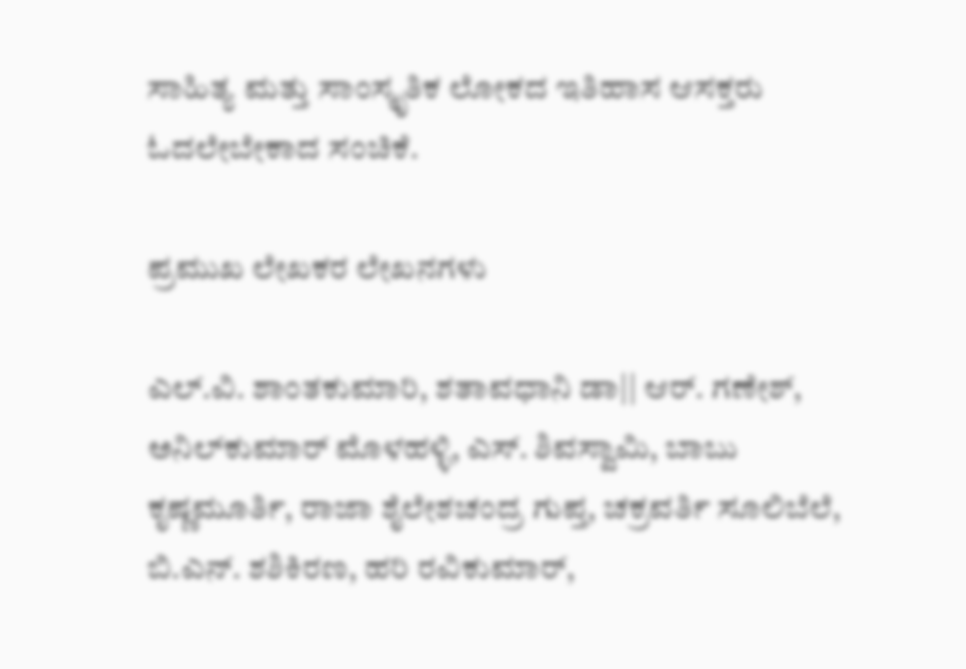ಸಾಹಿತ್ಯ ಮತ್ತು ಸಾಂಸ್ಕೃತಿಕ ಲೋಕದ ಇತಿಹಾಸ ಆಸಕ್ತರು ಓದಲೇಬೇಕಾದ ಸಂಚಿಕೆ.

ಪ್ರಮುಖ ಲೇಖಕರ ಲೇಖನಗಳು

ಎಲ್.ವಿ. ಶಾಂತಕುಮಾರಿ, ಶತಾವಧಾನಿ ಡಾ|| ಆರ್. ಗಣೇಶ್, ಅನಿಲ್‌ಕುಮಾರ್ ಮೊಳಹಳ್ಳಿ, ಎಸ್. ಶಿವಸ್ವಾಮಿ, ಬಾಬು ಕೃಷ್ಣಮೂರ್ತಿ, ರಾಜಾ ಶೈಲೇಶಚಂದ್ರ ಗುಪ್ತ, ಚಕ್ರವರ್ತಿ ಸೂಲಿಬೆಲೆ, ಬಿ.ಎನ್. ಶಶಿಕಿರಣ, ಹರಿ ರವಿಕುಮಾರ್,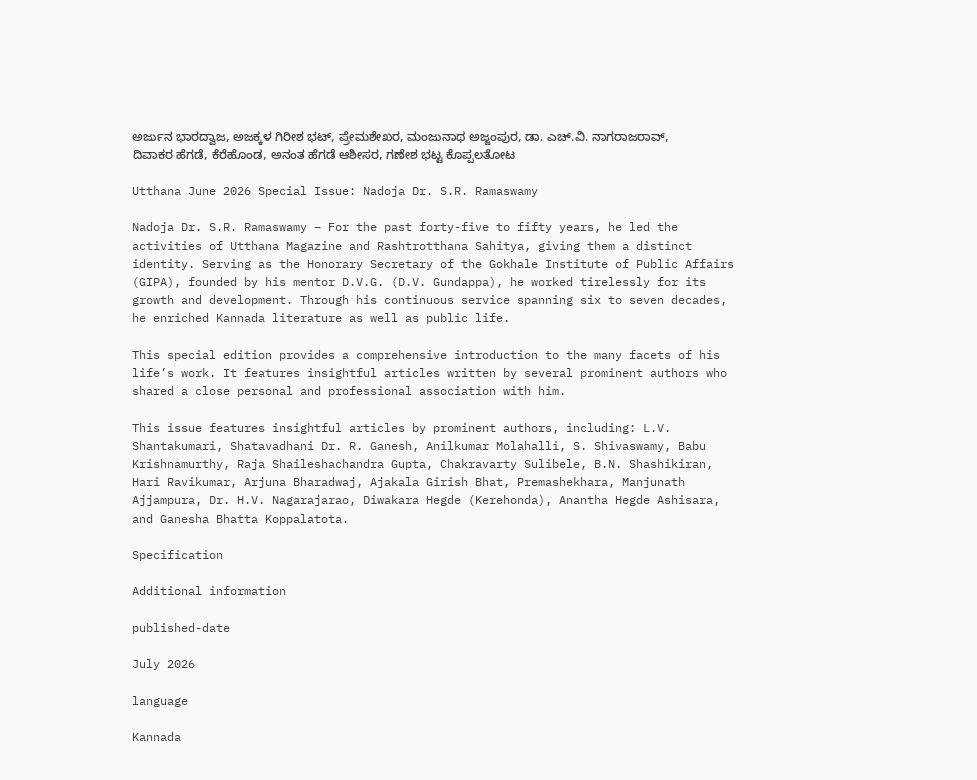ಅರ್ಜುನ ಭಾರದ್ವಾಜ, ಅಜಕ್ಕಳ ಗಿರೀಶ ಭಟ್, ಪ್ರೇಮಶೇಖರ, ಮಂಜುನಾಥ ಅಜ್ಜಂಪುರ, ಡಾ. ಎಚ್.ವಿ. ನಾಗರಾಜರಾವ್, ದಿವಾಕರ ಹೆಗಡೆ, ಕೆರೆಹೊಂಡ, ಅನಂತ ಹೆಗಡೆ ಆಶೀಸರ, ಗಣೇಶ ಭಟ್ಟ ಕೊಪ್ಪಲತೋಟ

Utthana June 2026 Special Issue: Nadoja Dr. S.R. Ramaswamy

Nadoja Dr. S.R. Ramaswamy – For the past forty-five to fifty years, he led the activities of Utthana Magazine and Rashtrotthana Sahitya, giving them a distinct identity. Serving as the Honorary Secretary of the Gokhale Institute of Public Affairs (GIPA), founded by his mentor D.V.G. (D.V. Gundappa), he worked tirelessly for its growth and development. Through his continuous service spanning six to seven decades, he enriched Kannada literature as well as public life.

This special edition provides a comprehensive introduction to the many facets of his life’s work. It features insightful articles written by several prominent authors who shared a close personal and professional association with him.

This issue features insightful articles by prominent authors, including: L.V. Shantakumari, Shatavadhani Dr. R. Ganesh, Anilkumar Molahalli, S. Shivaswamy, Babu Krishnamurthy, Raja Shaileshachandra Gupta, Chakravarty Sulibele, B.N. Shashikiran, Hari Ravikumar, Arjuna Bharadwaj, Ajakala Girish Bhat, Premashekhara, Manjunath Ajjampura, Dr. H.V. Nagarajarao, Diwakara Hegde (Kerehonda), Anantha Hegde Ashisara, and Ganesha Bhatta Koppalatota.

Specification

Additional information

published-date

July 2026

language

Kannada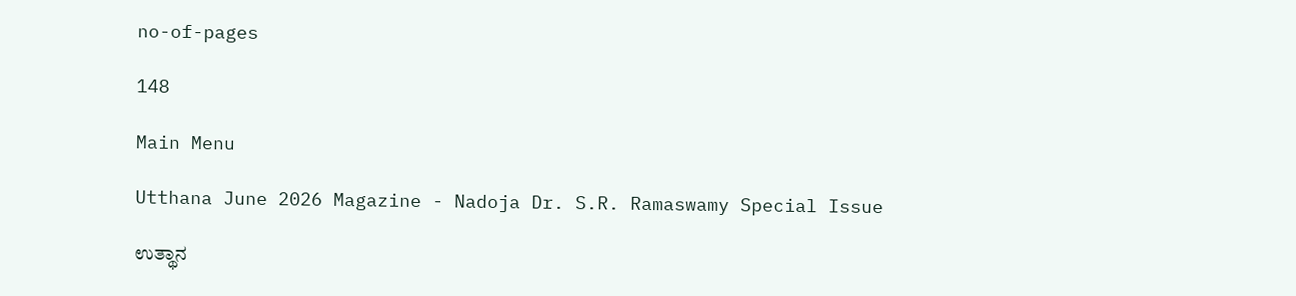no-of-pages

148

Main Menu

Utthana June 2026 Magazine - Nadoja Dr. S.R. Ramaswamy Special Issue

ಉತ್ಥಾನ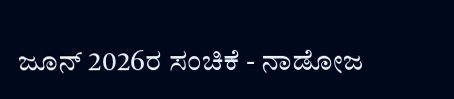ಜೂನ್ 2026ರ ಸಂಚಿಕೆ - ನಾಡೋಜ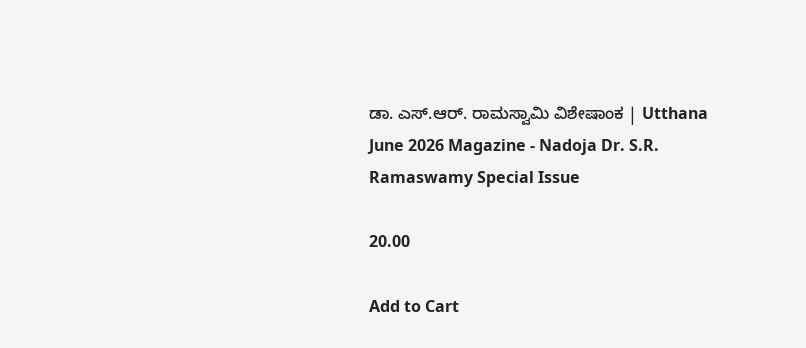ಡಾ. ಎಸ್.ಆರ್. ರಾಮಸ್ವಾಮಿ ವಿಶೇಷಾಂಕ | Utthana June 2026 Magazine - Nadoja Dr. S.R. Ramaswamy Special Issue

20.00

Add to Cart